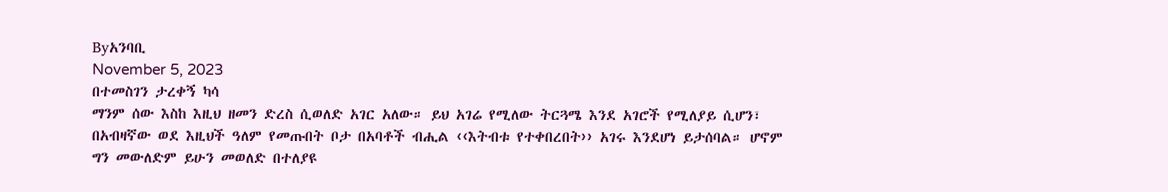Byአንባቢ
November 5, 2023
በተመስገን ታረቀኝ ካሳ
ማንም ሰው እስከ እዚህ ዘመን ድረስ ሲወለድ አገር አለው። ይህ አገሬ የሚለው ትርጓሜ እንደ አገሮች የሚለያይ ሲሆን፣ በአብዛኛው ወደ እዚህች ዓለም የመጡበት ቦታ በአባቶች ብሒል ‹‹እትብቱ የተቀበረበት›› አገሩ እንደሆነ ይታሰባል። ሆኖም ግን መውለድም ይሁን መወለድ በተለያዩ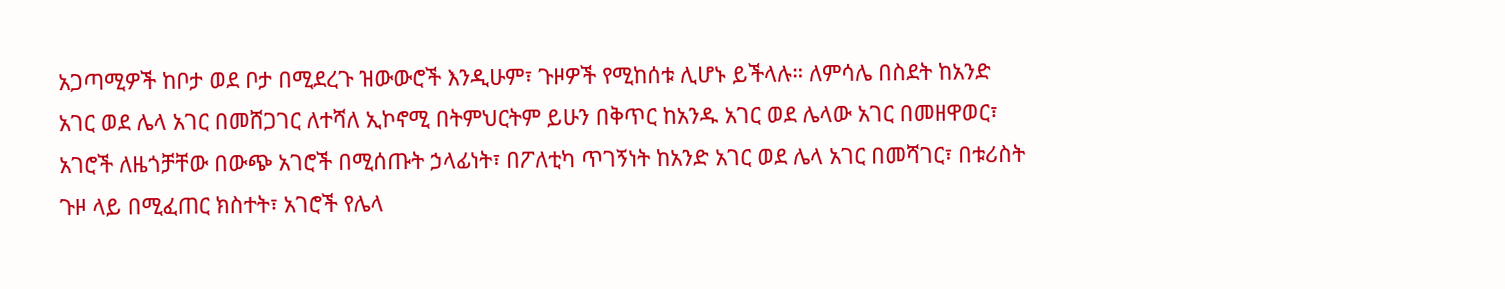አጋጣሚዎች ከቦታ ወደ ቦታ በሚደረጉ ዝውውሮች እንዲሁም፣ ጉዞዎች የሚከሰቱ ሊሆኑ ይችላሉ። ለምሳሌ በስደት ከአንድ አገር ወደ ሌላ አገር በመሸጋገር ለተሻለ ኢኮኖሚ በትምህርትም ይሁን በቅጥር ከአንዱ አገር ወደ ሌላው አገር በመዘዋወር፣ አገሮች ለዜጎቻቸው በውጭ አገሮች በሚሰጡት ኃላፊነት፣ በፖለቲካ ጥገኝነት ከአንድ አገር ወደ ሌላ አገር በመሻገር፣ በቱሪስት ጉዞ ላይ በሚፈጠር ክስተት፣ አገሮች የሌላ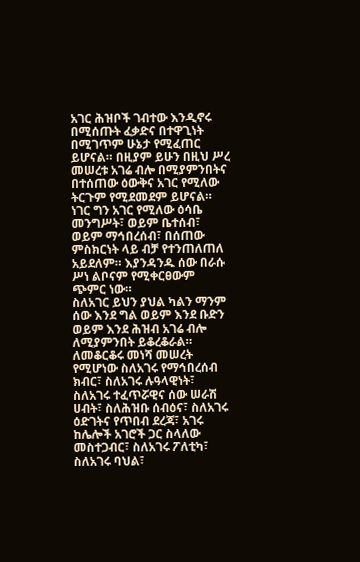አገር ሕዝቦች ገብተው እንዲኖሩ በሚሰጡት ፈቃድና በተዋጊነት በሚገጥም ሁኔታ የሚፈጠር ይሆናል። በዚያም ይሁን በዚህ ሥረ መሠረቱ አገሬ ብሎ በሚያምንበትና በተሰጠው ዕውቅና አገር የሚለው ትርጉም የሚደመደም ይሆናል። ነገር ግን አገር የሚለው ዕሳቤ መንግሥት፣ ወይም ቤተሰብ፣ ወይም ማኅበረሰብ፣ በሰጠው ምስክርነት ላይ ብቻ የተንጠለጠለ አይደለም። እያንዳንዱ ሰው በራሱ ሥነ ልቦናም የሚቀርፀውም ጭምር ነው።
ስለአገር ይህን ያህል ካልን ማንም ሰው እንደ ግል ወይም እንደ ቡድን ወይም እንደ ሕዝብ አገሬ ብሎ ለሚያምንበት ይቆረቆራል። ለመቆርቆሩ መነሻ መሠረት የሚሆነው ስለአገሩ የማኅበረሰብ ክብር፣ ስለአገሩ ሉዓላዊነት፣ ስለአገሩ ተፈጥሯዊና ሰው ሠራሽ ሀብት፣ ስለሕዝቡ ሰብዕና፣ ስለአገሩ ዕድገትና የጥበብ ደረጃ፣ አገሩ ከሌሎች አገሮች ጋር ስላለው መስተጋብር፣ ስለአገሩ ፖለቲካ፣ ስለአገሩ ባህል፣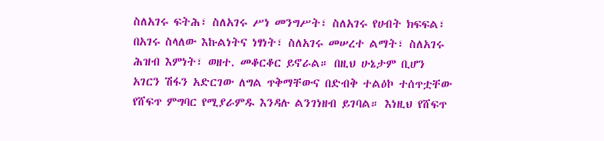ስለአገሩ ፍትሕ፣ ስለአገሩ ሥነ መንግሥት፣ ስለአገሩ የሀብት ክፍፍል፣ በአገሩ ስላለው እኩልነትና ነፃነት፣ ስለአገሩ መሠረተ ልማት፣ ስለአገሩ ሕዝብ እምነት፣ ወዘተ. መቆርቆር ይኖራል። በዚህ ሁኔታም ቢሆን አገርን ሽፋን አድርገው ለግል ጥቅማቸውና በድብቅ ተልዕኮ ተሰጥቷቸው የሸፍጥ ምግባር የሚያራምዱ እንዳሉ ልንገነዘብ ይገባል። እነዚህ የሸፍጥ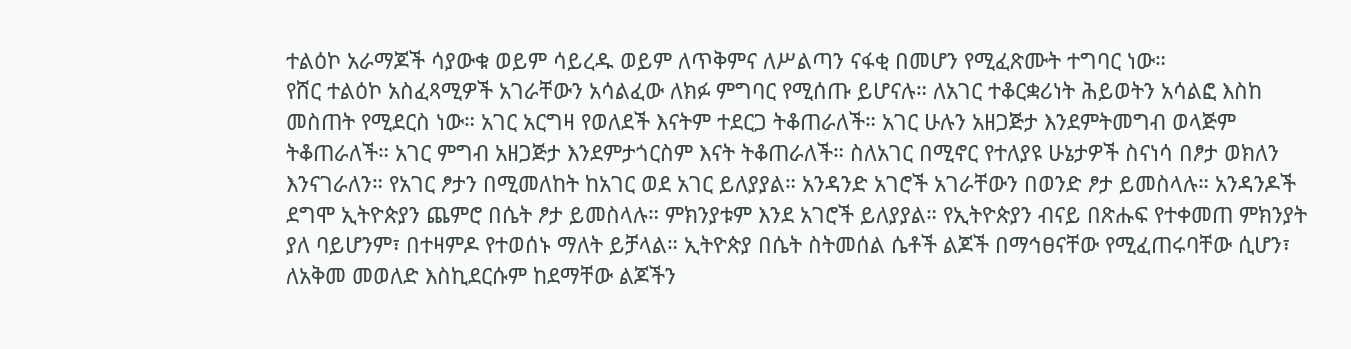ተልዕኮ አራማጆች ሳያውቁ ወይም ሳይረዱ ወይም ለጥቅምና ለሥልጣን ናፋቂ በመሆን የሚፈጽሙት ተግባር ነው።
የሸር ተልዕኮ አስፈጻሚዎች አገራቸውን አሳልፈው ለክፉ ምግባር የሚሰጡ ይሆናሉ። ለአገር ተቆርቋሪነት ሕይወትን አሳልፎ እስከ መስጠት የሚደርስ ነው። አገር አርግዛ የወለደች እናትም ተደርጋ ትቆጠራለች። አገር ሁሉን አዘጋጅታ እንደምትመግብ ወላጅም ትቆጠራለች። አገር ምግብ አዘጋጅታ እንደምታጎርስም እናት ትቆጠራለች። ስለአገር በሚኖር የተለያዩ ሁኔታዎች ስናነሳ በፆታ ወክለን እንናገራለን። የአገር ፆታን በሚመለከት ከአገር ወደ አገር ይለያያል። አንዳንድ አገሮች አገራቸውን በወንድ ፆታ ይመስላሉ። አንዳንዶች ደግሞ ኢትዮጵያን ጨምሮ በሴት ፆታ ይመስላሉ። ምክንያቱም እንደ አገሮች ይለያያል። የኢትዮጵያን ብናይ በጽሑፍ የተቀመጠ ምክንያት ያለ ባይሆንም፣ በተዛምዶ የተወሰኑ ማለት ይቻላል። ኢትዮጵያ በሴት ስትመሰል ሴቶች ልጆች በማኅፀናቸው የሚፈጠሩባቸው ሲሆን፣ ለአቅመ መወለድ እስኪደርሱም ከደማቸው ልጆችን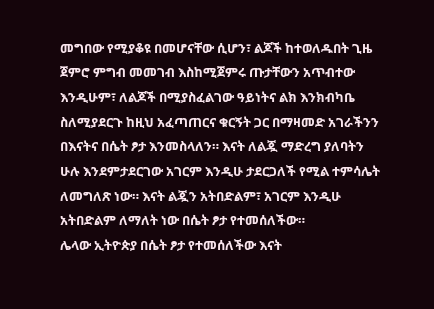መግበው የሚያቆዩ በመሆናቸው ሲሆን፣ ልጆች ከተወለዱበት ጊዜ ጀምሮ ምግብ መመገብ እስከሚጀምሩ ጡታቸውን አጥብተው እንዲሁም፣ ለልጆች በሚያስፈልገው ዓይነትና ልክ እንክብካቤ ስለሚያደርጉ ከዚህ አፈጣጠርና ቁርኝት ጋር በማዛመድ አገራችንን በእናትና በሴት ፆታ እንመስላለን። እናት ለልጇ ማድረግ ያለባትን ሁሉ እንደምታደርገው አገርም እንዲሁ ታደርጋለች የሚል ተምሳሌት ለመግለጽ ነው። እናት ልጇን አትበድልም፣ አገርም እንዲሁ አትበድልም ለማለት ነው በሴት ፆታ የተመሰለችው።
ሌላው ኢትዮጵያ በሴት ፆታ የተመሰለችው እናት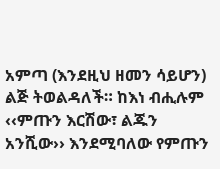አምጣ (እንደዚህ ዘመን ሳይሆን) ልጅ ትወልዳለች። ከእነ ብሒሉም ‹‹ምጡን እርሽው፣ ልጁን አንሺው›› እንደሚባለው የምጡን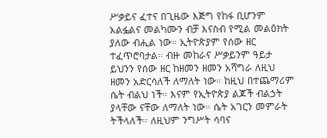ሥቃይና ፈተና በጊዜው እጅግ የከፋ ቢሆንም አልፏልና መልካሙን ብቻ እናስብ የሚል መልዕክት ያለው ብሒል ነው። ኢትዮጵያም የሰው ዘር ተፈጥሮባታል። ብዙ መከራና ሥቃይንም ዓይታ ይህንን የሰው ዘር ከዘመን ዘመን አሻግራ ለዚህ ዘመን አድርሳለች ለማለት ነው። ከዚህ በተጨማሪም ሴት ብልህ ነች። እናም የኢትዮጵያ ልጆች ብልኃት ያላቸው ናቸው ለማለት ነው። ሴት አገርን መምራት ትችላለች። ለዚህም ንግሥት ሳባና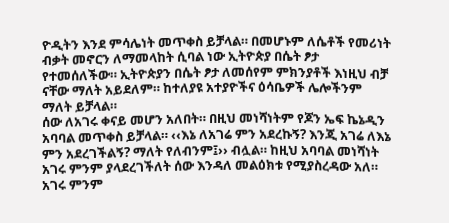ዮዲትን እንደ ምሳሌነት መጥቀስ ይቻላል። በመሆኑም ለሴቶች የመሪነት ብቃት መኖርን ለማመላከት ሲባል ነው ኢትዮጵያ በሴት ፆታ የተመሰለችው። ኢትዮጵያን በሴት ፆታ ለመሰየም ምክንያቶች እነዚህ ብቻ ናቸው ማለት አይደለም። ከተለያዩ አተያዮችና ዕሳቤዎች ሌሎችንም ማለት ይቻላል።
ሰው ለአገሩ ቀናይ መሆን አለበት። በዚህ መነሻነትም የጆን ኤፍ ኬኔዲን አባባል መጥቀስ ይቻላል። ‹‹እኔ ለአገሬ ምን አደረኩኝ? እንጂ አገሬ ለእኔ ምን አደረገችልኝ? ማለት የለብንም፤›› ብሏል። ከዚህ አባባል መነሻነት አገሩ ምንም ያላደረገችለት ሰው እንዳለ መልዕክቱ የሚያስረዳው አለ። አገሩ ምንም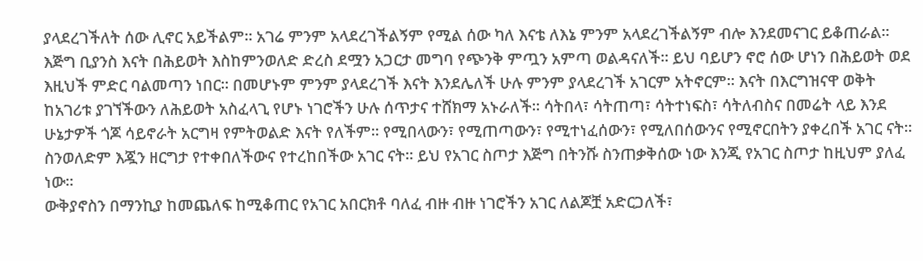ያላደረገችለት ሰው ሊኖር አይችልም። አገሬ ምንም አላደረገችልኝም የሚል ሰው ካለ እናቴ ለእኔ ምንም አላደረገችልኝም ብሎ እንደመናገር ይቆጠራል። እጅግ ቢያንስ እናት በሕይወት እስከምንወለድ ድረስ ደሟን አጋርታ መግባ የጭንቅ ምጧን አምጣ ወልዳናለች። ይህ ባይሆን ኖሮ ሰው ሆነን በሕይወት ወደ እዚህች ምድር ባልመጣን ነበር። በመሆኑም ምንም ያላደረገች እናት እንደሌለች ሁሉ ምንም ያላደረገች አገርም አትኖርም። እናት በእርግዝናዋ ወቅት ከአገሪቱ ያገኘችውን ለሕይወት አስፈላጊ የሆኑ ነገሮችን ሁሉ ሰጥታና ተሸክማ አኑራለች። ሳትበላ፣ ሳትጠጣ፣ ሳትተነፍስ፣ ሳትለብስና በመሬት ላይ እንደ ሁኔታዎች ጎጆ ሳይኖራት አርግዛ የምትወልድ እናት የለችም። የሚበላውን፣ የሚጠጣውን፣ የሚተነፈሰውን፣ የሚለበሰውንና የሚኖርበትን ያቀረበች አገር ናት። ስንወለድም እጇን ዘርግታ የተቀበለችውና የተረከበችው አገር ናት። ይህ የአገር ስጦታ እጅግ በትንሹ ስንጠቃቅሰው ነው እንጂ የአገር ስጦታ ከዚህም ያለፈ ነው።
ውቅያኖስን በማንኪያ ከመጨለፍ ከሚቆጠር የአገር አበርክቶ ባለፈ ብዙ ብዙ ነገሮችን አገር ለልጆቿ አድርጋለች፣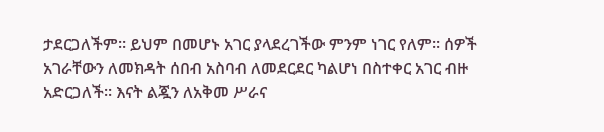ታደርጋለችም። ይህም በመሆኑ አገር ያላደረገችው ምንም ነገር የለም። ሰዎች አገራቸውን ለመክዳት ሰበብ አስባብ ለመደርደር ካልሆነ በስተቀር አገር ብዙ አድርጋለች። እናት ልጇን ለአቅመ ሥራና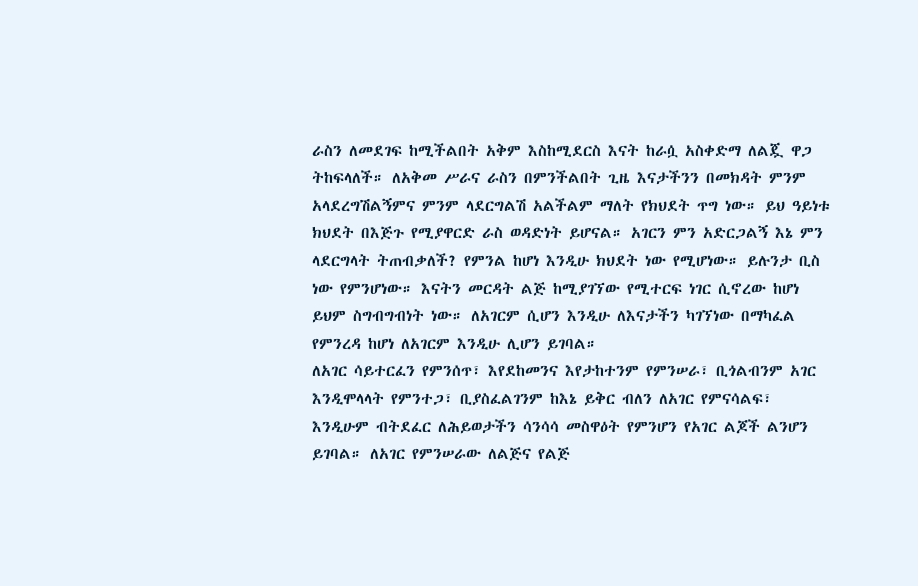ራስን ለመደገፍ ከሚችልበት አቅም እስከሚደርስ እናት ከራሷ አስቀድማ ለልጇ ዋጋ ትከፍላለች። ለአቅመ ሥራና ራስን በምንችልበት ጊዜ እናታችንን በመክዳት ምንም አላደረግሽልኝምና ምንም ላደርግልሽ አልችልም ማለት የክህደት ጥግ ነው። ይህ ዓይነቱ ክህደት በእጅጉ የሚያዋርድ ራስ ወዳድነት ይሆናል። አገርን ምን አድርጋልኝ እኔ ምን ላደርግላት ትጠብቃለች? የምንል ከሆነ እንዲሁ ክህደት ነው የሚሆነው። ይሉንታ ቢስ ነው የምንሆነው። እናትን መርዳት ልጅ ከሚያገኘው የሚተርፍ ነገር ሲኖረው ከሆነ ይህም ስግብግብነት ነው። ለአገርም ሲሆን እንዲሁ ለእናታችን ካገኘነው በማካፈል የምንረዳ ከሆነ ለአገርም እንዲሁ ሊሆን ይገባል።
ለአገር ሳይተርፈን የምንሰጥ፣ እየደከመንና እየታከተንም የምንሠራ፣ ቢጎልብንም አገር እንዲሞላላት የምንተጋ፣ ቢያስፈልገንም ከእኔ ይቅር ብለን ለአገር የምናሳልፍ፣ እንዲሁም ብትደፈር ለሕይወታችን ሳንሳሳ መስዋዕት የምንሆን የአገር ልጆች ልንሆን ይገባል። ለአገር የምንሠራው ለልጅና የልጅ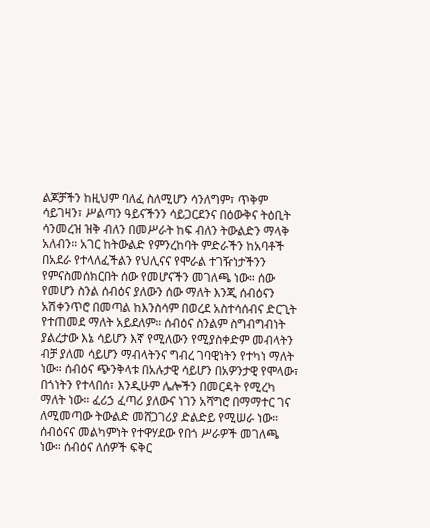ልጆቻችን ከዚህም ባለፈ ስለሚሆን ሳንለግም፣ ጥቅም ሳይገዛን፣ ሥልጣን ዓይናችንን ሳይጋርደንና በዕውቅና ትዕቢት ሳንመረዝ ዝቅ ብለን በመሥራት ከፍ ብለን ትውልድን ማላቅ አለብን። አገር ከትውልድ የምንረከባት ምድራችን ከአባቶች በአደራ የተላለፈችልን የህሊናና የሞራል ተገዥነታችንን የምናስመሰክርበት ሰው የመሆናችን መገለጫ ነው። ሰው የመሆን ስንል ሰብዕና ያለውን ሰው ማለት እንጂ ሰብዕናን አሽቀንጥሮ በመጣል ከእንስሳም በወረደ አስተሳሰብና ድርጊት የተጠመደ ማለት አይደለም። ሰብዕና ስንልም ስግብግብነት ያልረታው እኔ ሳይሆን እኛ የሚለውን የሚያስቀድም መብላትን ብቻ ያለመ ሳይሆን ማብላትንና ግብረ ገባዊነትን የተካነ ማለት ነው። ሰብዕና ጭንቅላቱ በአሉታዊ ሳይሆን በአዎንታዊ የሞላው፣ በጎነትን የተላበሰ፣ እንዲሁም ሌሎችን በመርዳት የሚረካ ማለት ነው። ፈሪኃ ፈጣሪ ያለውና ነገን አሻግሮ በማማተር ገና ለሚመጣው ትውልድ መሸጋገሪያ ድልድይ የሚሠራ ነው።
ሰብዕናና መልካምነት የተዋሃደው የበጎ ሥራዎች መገለጫ ነው። ሰብዕና ለሰዎች ፍቅር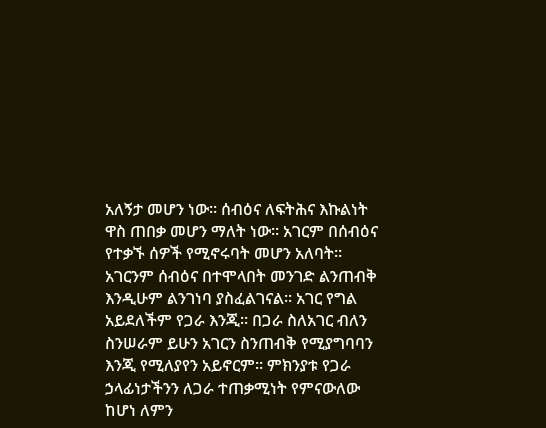አለኝታ መሆን ነው። ሰብዕና ለፍትሕና እኩልነት ዋስ ጠበቃ መሆን ማለት ነው። አገርም በሰብዕና የተቃኙ ሰዎች የሚኖሩባት መሆን አለባት። አገርንም ሰብዕና በተሞላበት መንገድ ልንጠብቅ እንዲሁም ልንገነባ ያስፈልገናል። አገር የግል አይደለችም የጋራ እንጂ። በጋራ ስለአገር ብለን ስንሠራም ይሁን አገርን ስንጠብቅ የሚያግባባን እንጂ የሚለያየን አይኖርም። ምክንያቱ የጋራ ኃላፊነታችንን ለጋራ ተጠቃሚነት የምናውለው ከሆነ ለምን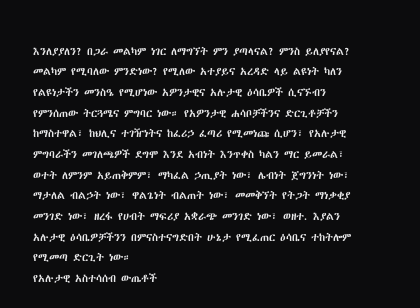እንለያያለን? በጋራ መልካም ነገር ለማግኘት ምን ያጣላናል? ምንስ ይለያየናል? መልካም የሚባለው ምንድነው? የሚለው አተያይና አረዳድ ላይ ልዩነት ካለን የልዩነታችን መንስዔ የሚሆነው አዎንታዊና አሉታዊ ዕሳቤዎች ሲናኙብን የምንሰጠው ትርጓሜና ምግባር ነው። የአዎንታዊ ሐሳቦቻችንና ድርጊቶቻችን ከማስተዋል፣ ከህሊና ተገዥነትና ከፈሪኃ ፈጣሪ የሚመነጩ ሲሆን፣ የአሉታዊ ምግባራችን መገለጫዎች ደግሞ እንደ አብነት እንጥቀስ ካልን ማር ይመራል፣ ወተት ለምንም አይጠቅምም፣ ማካፈል ኃጢያት ነው፣ ሌብነት ጀግንነት ነው፣ ማታለል ብልኃት ነው፣ ዋልጌነት ብልጠት ነው፣ መመቅኘት የትጋት ማነቃቂያ መንገድ ነው፣ ዘረፋ የሀብት ማፍሪያ አቋራጭ መንገድ ነው፣ ወዘተ. እያልን አሉታዊ ዕሳቤዎቻችንን በምናስተናግድበት ሁኔታ የሚፈጠር ዕሳቤና ተከትሎም የሚመጣ ድርጊት ነው።
የአሉታዊ አስተሳሰብ ውጤቶች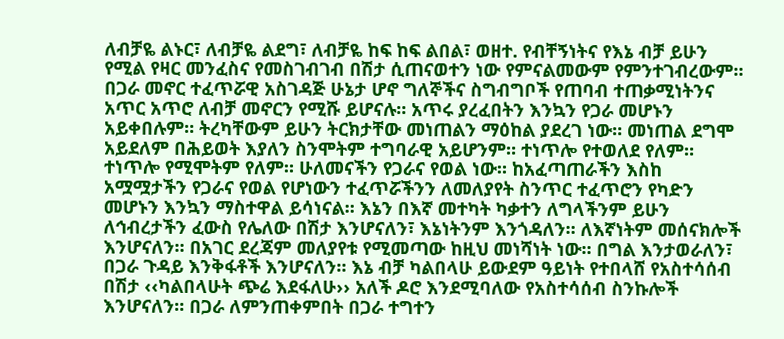ለብቻዬ ልኑር፣ ለብቻዬ ልደግ፣ ለብቻዬ ከፍ ከፍ ልበል፣ ወዘተ. የብቸኝነትና የእኔ ብቻ ይሁን የሚል የዛር መንፈስና የመስገብገብ በሽታ ሲጠናወተን ነው የምናልመውም የምንተገብረውም። በጋራ መኖር ተፈጥሯዊ አስገዳጅ ሁኔታ ሆኖ ግለኞችና ስግብግቦች የጠባብ ተጠቃሚነትንና አጥር አጥሮ ለብቻ መኖርን የሚሹ ይሆናሉ። አጥሩ ያረፈበትን እንኳን የጋራ መሆኑን አይቀበሉም። ትረካቸውም ይሁን ትርክታቸው መነጠልን ማዕከል ያደረገ ነው። መነጠል ደግሞ አይደለም በሕይወት እያለን ስንሞትም ተግባራዊ አይሆንም። ተነጥሎ የተወለደ የለም። ተነጥሎ የሚሞትም የለም። ሁለመናችን የጋራና የወል ነው። ከአፈጣጠራችን እስከ አሟሟታችን የጋራና የወል የሆነውን ተፈጥሯችንን ለመለያየት ስንጥር ተፈጥሮን የካድን መሆኑን እንኳን ማስተዋል ይሳነናል። እኔን በእኛ መተካት ካቃተን ለግላችንም ይሁን ለኅብረታችን ፈውስ የሌለው በሽታ እንሆናለን፣ እኔነትንም እንጎዳለን። ለእኛነትም መሰናክሎች እንሆናለን። በአገር ደረጃም መለያየቱ የሚመጣው ከዚህ መነሻነት ነው። በግል እንታወራለን፣ በጋራ ጉዳይ እንቅፋቶች እንሆናለን። እኔ ብቻ ካልበላሁ ይውደም ዓይነት የተበላሸ የአስተሳሰብ በሽታ ‹‹ካልበላሁት ጭሬ እደፋለሁ›› አለች ዶሮ እንደሚባለው የአስተሳሰብ ስንኩሎች እንሆናለን። በጋራ ለምንጠቀምበት በጋራ ተግተን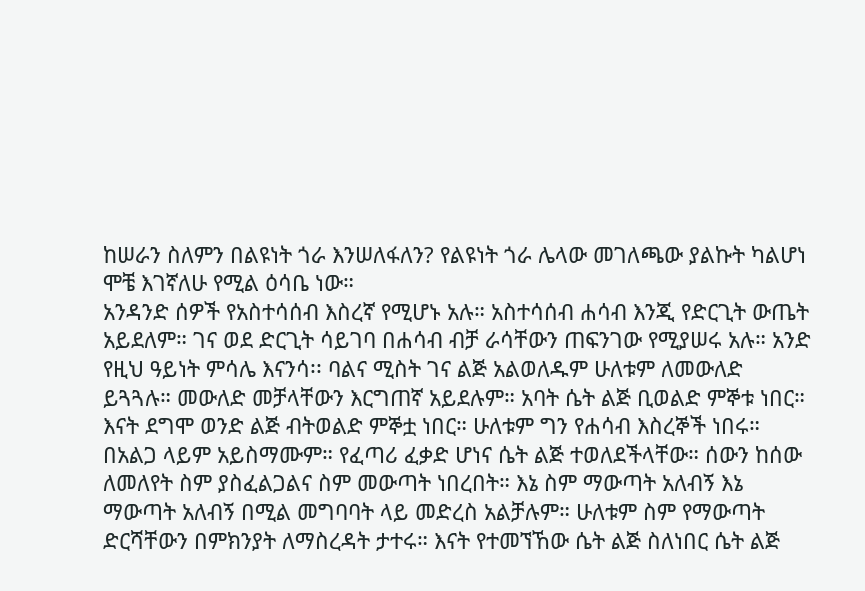ከሠራን ስለምን በልዩነት ጎራ እንሠለፋለን? የልዩነት ጎራ ሌላው መገለጫው ያልኩት ካልሆነ ሞቼ እገኛለሁ የሚል ዕሳቤ ነው።
አንዳንድ ሰዎች የአስተሳሰብ እስረኛ የሚሆኑ አሉ። አስተሳሰብ ሐሳብ እንጂ የድርጊት ውጤት አይደለም። ገና ወደ ድርጊት ሳይገባ በሐሳብ ብቻ ራሳቸውን ጠፍንገው የሚያሠሩ አሉ። አንድ የዚህ ዓይነት ምሳሌ እናንሳ፡፡ ባልና ሚስት ገና ልጅ አልወለዱም ሁለቱም ለመውለድ ይጓጓሉ። መውለድ መቻላቸውን እርግጠኛ አይደሉም። አባት ሴት ልጅ ቢወልድ ምኞቱ ነበር። እናት ደግሞ ወንድ ልጅ ብትወልድ ምኞቷ ነበር። ሁለቱም ግን የሐሳብ እስረኞች ነበሩ። በአልጋ ላይም አይስማሙም። የፈጣሪ ፈቃድ ሆነና ሴት ልጅ ተወለደችላቸው። ሰውን ከሰው ለመለየት ስም ያስፈልጋልና ስም መውጣት ነበረበት። እኔ ስም ማውጣት አለብኝ እኔ ማውጣት አለብኝ በሚል መግባባት ላይ መድረስ አልቻሉም። ሁለቱም ስም የማውጣት ድርሻቸውን በምክንያት ለማስረዳት ታተሩ። እናት የተመኘኸው ሴት ልጅ ስለነበር ሴት ልጅ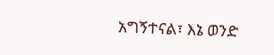አግኝተናል፣ እኔ ወንድ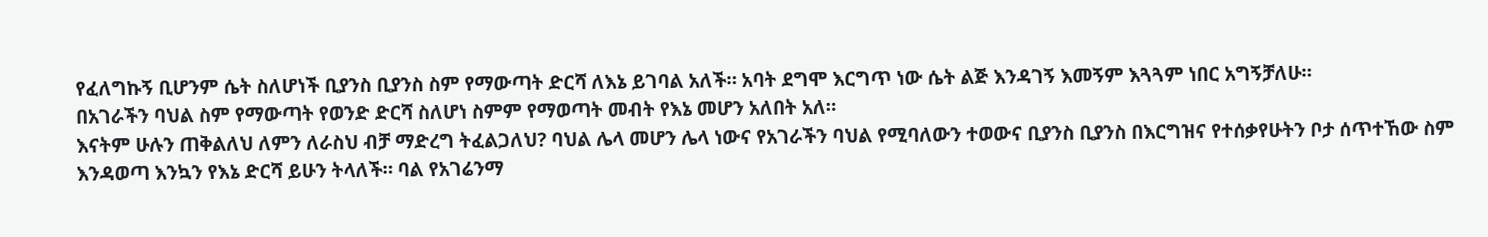የፈለግኩኝ ቢሆንም ሴት ስለሆነች ቢያንስ ቢያንስ ስም የማውጣት ድርሻ ለእኔ ይገባል አለች። አባት ደግሞ እርግጥ ነው ሴት ልጅ እንዳገኝ እመኝም እጓጓም ነበር አግኝቻለሁ።
በአገራችን ባህል ስም የማውጣት የወንድ ድርሻ ስለሆነ ስምም የማወጣት መብት የእኔ መሆን አለበት አለ።
እናትም ሁሉን ጠቅልለህ ለምን ለራስህ ብቻ ማድረግ ትፈልጋለህ? ባህል ሌላ መሆን ሌላ ነውና የአገራችን ባህል የሚባለውን ተወውና ቢያንስ ቢያንስ በእርግዝና የተሰቃየሁትን ቦታ ሰጥተኸው ስም እንዳወጣ እንኳን የእኔ ድርሻ ይሁን ትላለች። ባል የአገሬንማ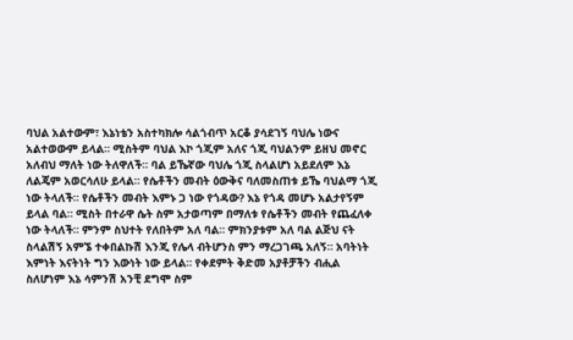ባህል አልተውም፣ እኔነቴን አስተካክሎ ሳልጎብጥ አርቆ ያሳደገኝ ባህሌ ነውና አልተወውም ይላል። ሚስትም ባህል እኮ ጎጂም አለና ጎጂ ባህልንም ይዘህ መኖር አለብህ ማለት ነው ትለዋለች። ባል ይኼኛው ባህሌ ጎጂ ስላልሆነ አይደለም እኔ ለልጄም አወርሳለሁ ይላል። የሴቶችን መብት ዕውቅና ባለመስጠቱ ይኼ ባህልማ ጎጂ ነው ትላለች። የሴቶችን መብት እምኑ ጋ ነው የጎዳው? እኔ የጎዳ መሆኑ አልታየኝም ይላል ባል። ሚስት በተራዋ ሴት ስም አታወጣም በማለቱ የሴቶችን መብት የጨፈለቀ ነው ትላለች። ምንም ስህተት የለበትም አለ ባል። ምክንያቱም አለ ባል ልጅህ ናት ስላልሽኝ አምኜ ተቀበልኩሽ እንጂ የሌላ ብትሆንስ ምን ማረጋገጫ አለኝ። አባትነት እምነት እናትነት ግን እውነት ነው ይላል። የቀደምት ቅድመ አያቶቻችን ብሒል ስለሆነም እኔ ሳምንሽ አንቺ ደግሞ ስም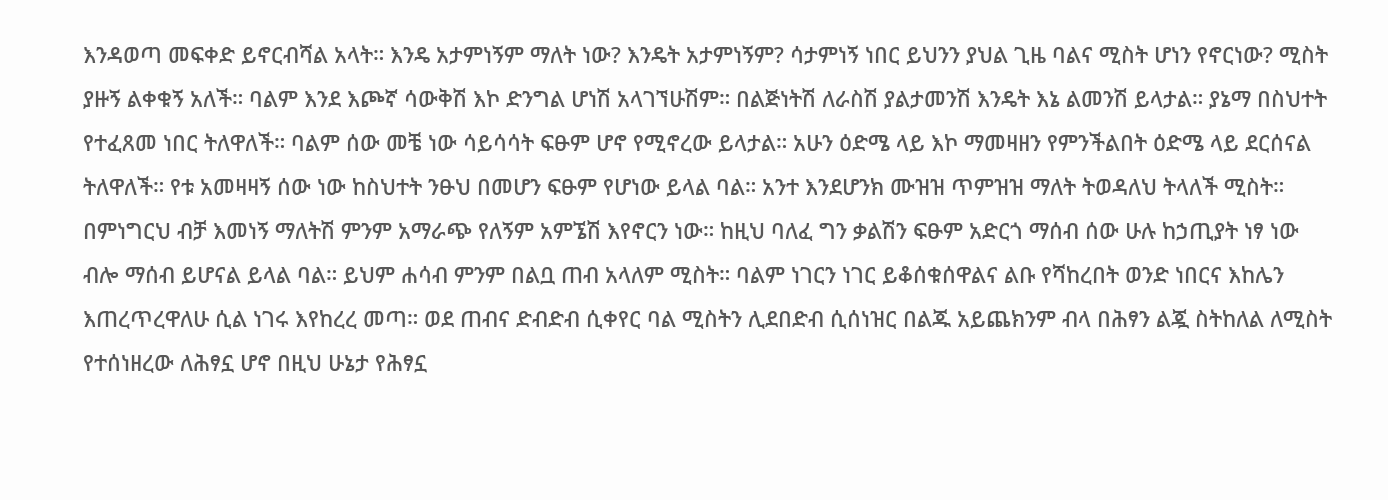እንዳወጣ መፍቀድ ይኖርብሻል አላት። እንዴ አታምነኝም ማለት ነው? እንዴት አታምነኝም? ሳታምነኝ ነበር ይህንን ያህል ጊዜ ባልና ሚስት ሆነን የኖርነው? ሚስት ያዙኝ ልቀቁኝ አለች። ባልም እንደ እጮኛ ሳውቅሽ እኮ ድንግል ሆነሽ አላገኘሁሽም። በልጅነትሽ ለራስሽ ያልታመንሽ እንዴት እኔ ልመንሽ ይላታል። ያኔማ በስህተት የተፈጸመ ነበር ትለዋለች። ባልም ሰው መቼ ነው ሳይሳሳት ፍፁም ሆኖ የሚኖረው ይላታል። አሁን ዕድሜ ላይ እኮ ማመዛዘን የምንችልበት ዕድሜ ላይ ደርሰናል ትለዋለች። የቱ አመዛዛኝ ሰው ነው ከስህተት ንፁህ በመሆን ፍፁም የሆነው ይላል ባል። አንተ እንደሆንክ ሙዝዝ ጥምዝዝ ማለት ትወዳለህ ትላለች ሚስት። በምነግርህ ብቻ እመነኝ ማለትሽ ምንም አማራጭ የለኝም አምኜሽ እየኖርን ነው። ከዚህ ባለፈ ግን ቃልሽን ፍፁም አድርጎ ማሰብ ሰው ሁሉ ከኃጢያት ነፃ ነው ብሎ ማሰብ ይሆናል ይላል ባል። ይህም ሐሳብ ምንም በልቧ ጠብ አላለም ሚስት። ባልም ነገርን ነገር ይቆሰቁሰዋልና ልቡ የሻከረበት ወንድ ነበርና እከሌን እጠረጥረዋለሁ ሲል ነገሩ እየከረረ መጣ። ወደ ጠብና ድብድብ ሲቀየር ባል ሚስትን ሊደበድብ ሲሰነዝር በልጁ አይጨክንም ብላ በሕፃን ልጇ ስትከለል ለሚስት የተሰነዘረው ለሕፃኗ ሆኖ በዚህ ሁኔታ የሕፃኗ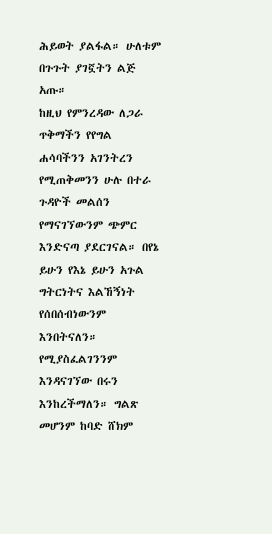ሕይወት ያልፋል። ሁለቱም በጉጉት ያገኟትን ልጅ አጡ።
ከዚህ የምንረዳው ለጋራ ጥቅማችን የየግል ሐሳባችንን አገንትረን የሚጠቅመንን ሁሉ በተራ ጉዳዮች መልሰን የማናገኘውንም ጭምር እንድናጣ ያደርገናል። በየኔ ይሁን የእኔ ይሁን አጉል ግትርነትና እልኸኝነት የሰበሰብነውንም እንበትናለን። የሚያስፈልገንንም እንዳናገኘው በሩን እንከረችማለን። ግልጽ መሆንም ከባድ ሸክም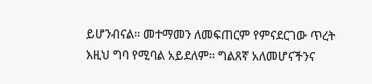ይሆንብናል። መተማመን ለመፍጠርም የምናደርገው ጥረት እዚህ ግባ የሚባል አይደለም። ግልጸኛ አለመሆናችንና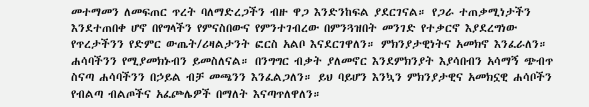መተማመን ለመፍጠር ጥረት ባለማድረጋችን ብዙ ዋጋ እንድንከፍል ያደርገናል። የጋራ ተጠቃሚነታችን እንደተጠበቀ ሆኖ በየግላችን የምናስበውና የምንተገብረው በምንጓዝበት መንገድ የተቃርኖ እያደረግነው የጥረታችንን የድምር ውጤት/ሪዛልታንት ፎርስ አልቦ እናደርገዋለን። ምክንያታዊነትና አመክኖ እንፈራለን። ሐሳባችንን የሚያመክኑብን ይመስለናል። በንግግር ብቃት ያለመኖር እንደምክንያት እያሳበብን አሳማኝ ጭብጥ ስናጣ ሐሳባችንን በኃይል ብቻ መጫንን እንፈልጋለን። ይህ ባይሆን እንኳን ምክንያታዊና አመክኗዊ ሐሳቦችን የብልጣ ብልጦችና አፈጮሌዎች በማለት እናጣጥለዋለን።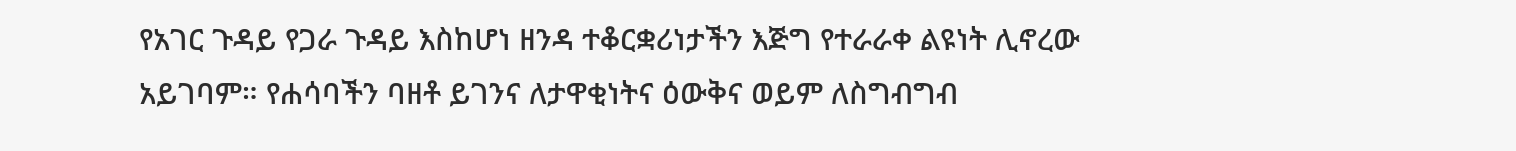የአገር ጉዳይ የጋራ ጉዳይ እስከሆነ ዘንዳ ተቆርቋሪነታችን እጅግ የተራራቀ ልዩነት ሊኖረው አይገባም። የሐሳባችን ባዘቶ ይገንና ለታዋቂነትና ዕውቅና ወይም ለስግብግብ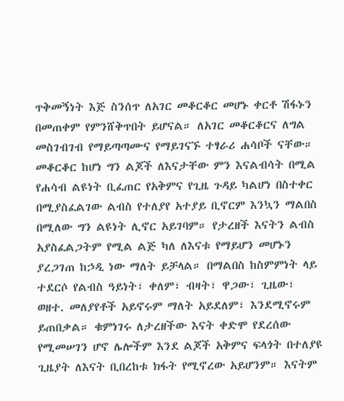ጥቅመኝነት እጅ ስንሰጥ ለአገር መቆርቆር መሆኑ ቀርቶ ሽፋኑን በመጠቀም የምንሸቅጥበት ይሆናል። ለአገር መቆርቆርና ለግል መስገብገብ የማይጣጣሙና የማይገናኙ ተፃራሪ ሐሳቦች ናቸው። መቆርቆር ከሆነ ግን ልጆች ለእናታቸው ምን እናልብሳት በሚል የሐሳብ ልዩነት ቢፈጠር የአቅምና የጊዜ ጉዳይ ካልሆነ በስተቀር በሚያስፈልገው ልብስ የተለያየ አተያይ ቢኖርም እንኳን ማልበስ በሚለው ግን ልዩነት ሊኖር አይገባም። የታረዘች እናትን ልብስ አያስፈልጋትም የሚል ልጅ ካለ ለእናቱ የማይሆን መሆኑን ያረጋገጠ ከኃዲ ነው ማለት ይቻላል። በማልበስ ከስምምነት ላይ ተደርሶ የልብስ ዓይነት፣ ቀለም፣ ብዛት፣ ዋጋው፣ ጊዜው፣ ወዘተ. መለያየቶች አይኖሩም ማለት አይደለም፣ እንደሚኖሩም ይጠበቃል። ቁምነገሩ ለታረዘችው እናት ቀድሞ የደረሰው የሚመሠገን ሆኖ ሌሎችም እንደ ልጆች አቅምና ፍላጎት በተለያዩ ጊዜያት ለእናት ቢበረከቱ ክፋት የሚኖረው አይሆንም። እናትም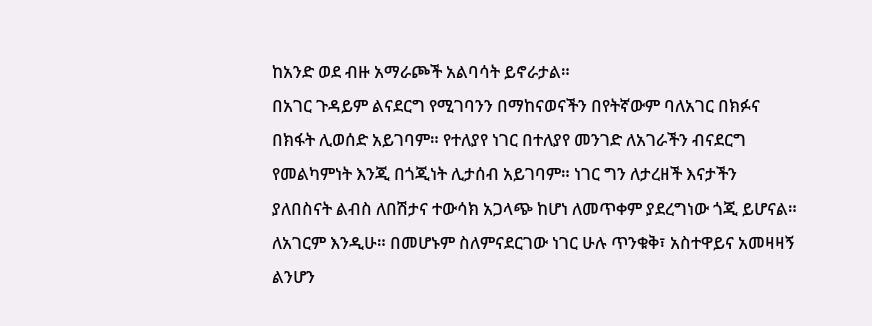ከአንድ ወደ ብዙ አማራጮች አልባሳት ይኖራታል።
በአገር ጉዳይም ልናደርግ የሚገባንን በማከናወናችን በየትኛውም ባለአገር በክፉና በክፋት ሊወሰድ አይገባም። የተለያየ ነገር በተለያየ መንገድ ለአገራችን ብናደርግ የመልካምነት እንጂ በጎጂነት ሊታሰብ አይገባም። ነገር ግን ለታረዘች እናታችን ያለበስናት ልብስ ለበሽታና ተውሳክ አጋላጭ ከሆነ ለመጥቀም ያደረግነው ጎጂ ይሆናል። ለአገርም እንዲሁ። በመሆኑም ስለምናደርገው ነገር ሁሉ ጥንቁቅ፣ አስተዋይና አመዛዛኝ ልንሆን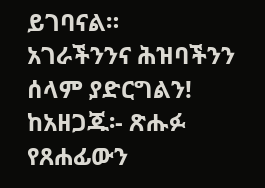ይገባናል።
አገራችንንና ሕዝባችንን ሰላም ያድርግልን!
ከአዘጋጁ፡- ጽሑፉ የጸሐፊውን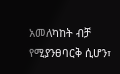አመለካከት ብቻ የሚያንፀባርቅ ሲሆን፣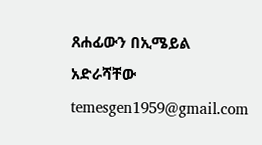ጸሐፊውን በኢሜይል አድራሻቸው temesgen1959@gmail.com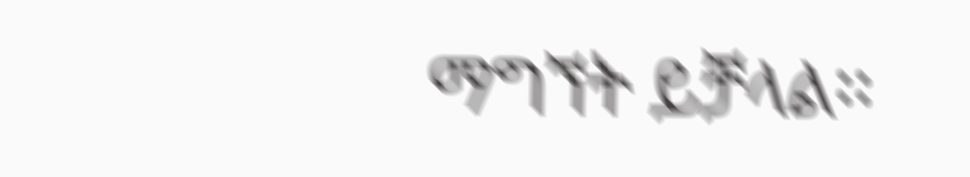ማግኘት ይቻላል፡፡